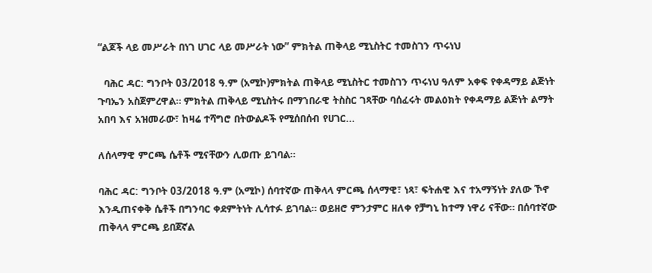“ልጆች ላይ መሥራት በነገ ሀገር ላይ መሥራት ነው” ምክትል ጠቅላይ ሚኒስትር ተመስገን ጥሩነህ

  ባሕር ዳር: ግንቦት 03/2018 ዓ.ም (አሚኮ)ምክትል ጠቅላይ ሚኒስትር ተመስገን ጥሩነህ ዓለም አቀፍ የቀዳማይ ልጅነት ጉባኤን አስጀምረዋል። ምክትል ጠቅላይ ሚኒስትሩ በማኀበራዊ ትስስር ገጻቸው ባሰፈሩት መልዕክት የቀዳማይ ልጅነት ልማት አበባ እና አዝመራው፣ ከዛሬ ተሻግሮ በትውልዶች የሚሰበሰብ የሀገር...

ለሰላማዊ ምርጫ ሴቶች ሚናቸውን ሊወጡ ይገባል።

ባሕር ዳር: ግንቦት 03/2018 ዓ.ም (አሚኮ) ሰባተኛው ጠቅላላ ምርጫ ሰላማዊ፣ ነጻ፣ ፍትሐዊ እና ተአማኝነት ያለው ኾኖ እንዲጠናቀቅ ሴቶች በግንባር ቀደምትነት ሊሳተፉ ይገባል። ወይዘሮ ምንታምር ዘለቀ የቻግኒ ከተማ ነዋሪ ናቸው። በሰባተኛው ጠቅላላ ምርጫ ይበጀኛል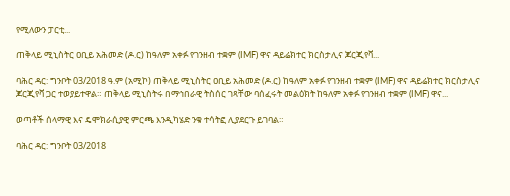የሚለውን ፓርቲ...

ጠቅላይ ሚኒስትር ዐቢይ አሕመድ (ዶ.ር) ከዓለም አቀፉ የገንዘብ ተቋም (IMF) ዋና ዳይሬክተር ክርስታሊና ጆርጂየቫ...

ባሕር ዳር: ግንቦት 03/2018 ዓ.ም (አሚኮ) ጠቅላይ ሚኒስትር ዐቢይ አሕመድ (ዶ.ር) ከዓለም አቀፉ የገንዘብ ተቋም (IMF) ዋና ዳይሬክተር ክርስታሊና ጆርጂየቫ ጋር ተወያይተዋል። ጠቅላይ ሚኒስትሩ በማኅበራዊ ትስሰር ገጻቸው ባሰፈሩት መልዕክት ከዓለም አቀፉ የገንዘብ ተቋም (IMF) ዋና...

ወጣቶች ሰላማዊ እና ዴሞክራሲያዊ ምርጫ እንዲካሄድ ንቁ ተሳትፎ ሊያደርጉ ይገባል።

ባሕር ዳር: ግንቦት 03/2018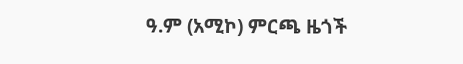ዓ.ም (አሚኮ) ምርጫ ዜጎች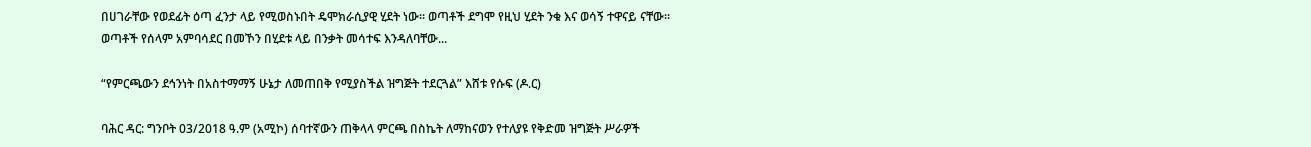በሀገራቸው የወደፊት ዕጣ ፈንታ ላይ የሚወስኑበት ዴሞክራሲያዊ ሂደት ነው። ወጣቶች ደግሞ የዚህ ሂደት ንቁ እና ወሳኝ ተዋናይ ናቸው። ወጣቶች የሰላም አምባሳደር በመኾን በሂደቱ ላይ በንቃት መሳተፍ እንዳለባቸው...

“የምርጫውን ደኅንነት በአስተማማኝ ሁኔታ ለመጠበቅ የሚያስችል ዝግጅት ተደርጓል” እሸቱ የሱፍ (ዶ.ር)

ባሕር ዳር: ግንቦት 03/2018 ዓ.ም (አሚኮ) ሰባተኛውን ጠቅላላ ምርጫ በስኬት ለማከናወን የተለያዩ የቅድመ ዝግጅት ሥራዎች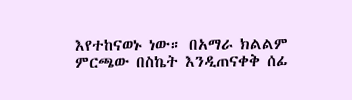እየተከናወኑ ነው። በአማራ ክልልም ምርጫው በስኬት እንዲጠናቀቅ ሰፊ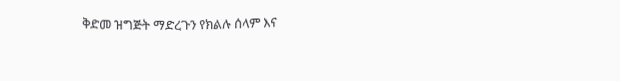ቅድመ ዝግጅት ማድረጉን የክልሉ ሰላም እና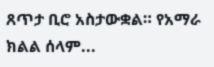ጸጥታ ቢሮ አስታውቋል። የአማራ ክልል ሰላም...